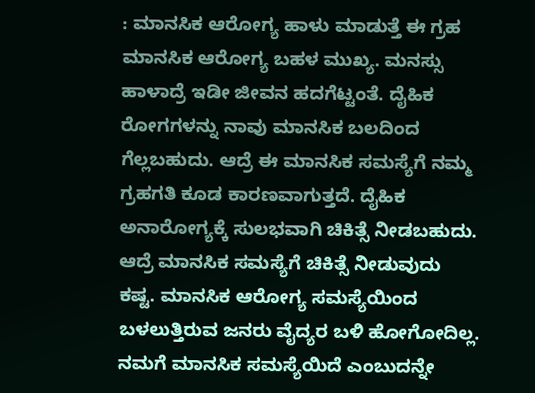: ಮಾನಸಿಕ ಆರೋಗ್ಯ ಹಾಳು ಮಾಡುತ್ತೆ ಈ ಗ್ರಹ ಮಾನಸಿಕ ಆರೋಗ್ಯ ಬಹಳ ಮುಖ್ಯ. ಮನಸ್ಸು ಹಾಳಾದ್ರೆ ಇಡೀ ಜೀವನ ಹದಗೆಟ್ಟಂತೆ. ದೈಹಿಕ ರೋಗಗಳನ್ನು ನಾವು ಮಾನಸಿಕ ಬಲದಿಂದ ಗೆಲ್ಲಬಹುದು. ಆದ್ರೆ ಈ ಮಾನಸಿಕ ಸಮಸ್ಯೆಗೆ ನಮ್ಮ ಗ್ರಹಗತಿ ಕೂಡ ಕಾರಣವಾಗುತ್ತದೆ. ದೈಹಿಕ ಅನಾರೋಗ್ಯಕ್ಕೆ ಸುಲಭವಾಗಿ ಚಿಕಿತ್ಸೆ ನೀಡಬಹುದು. ಆದ್ರೆ ಮಾನಸಿಕ ಸಮಸ್ಯೆಗೆ ಚಿಕಿತ್ಸೆ ನೀಡುವುದು ಕಷ್ಟ. ಮಾನಸಿಕ ಆರೋಗ್ಯ ಸಮಸ್ಯೆಯಿಂದ ಬಳಲುತ್ತಿರುವ ಜನರು ವೈದ್ಯರ ಬಳಿ ಹೋಗೋದಿಲ್ಲ. ನಮಗೆ ಮಾನಸಿಕ ಸಮಸ್ಯೆಯಿದೆ ಎಂಬುದನ್ನೇ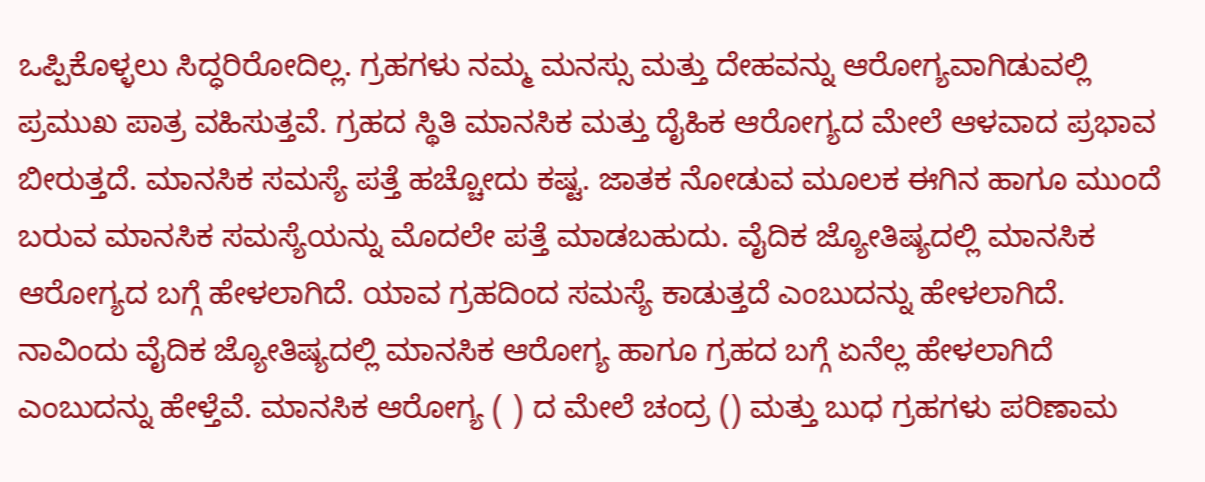ಒಪ್ಪಿಕೊಳ್ಳಲು ಸಿದ್ಧರಿರೋದಿಲ್ಲ. ಗ್ರಹಗಳು ನಮ್ಮ ಮನಸ್ಸು ಮತ್ತು ದೇಹವನ್ನು ಆರೋಗ್ಯವಾಗಿಡುವಲ್ಲಿ ಪ್ರಮುಖ ಪಾತ್ರ ವಹಿಸುತ್ತವೆ. ಗ್ರಹದ ಸ್ಥಿತಿ ಮಾನಸಿಕ ಮತ್ತು ದೈಹಿಕ ಆರೋಗ್ಯದ ಮೇಲೆ ಆಳವಾದ ಪ್ರಭಾವ ಬೀರುತ್ತದೆ. ಮಾನಸಿಕ ಸಮಸ್ಯೆ ಪತ್ತೆ ಹಚ್ಚೋದು ಕಷ್ಟ. ಜಾತಕ ನೋಡುವ ಮೂಲಕ ಈಗಿನ ಹಾಗೂ ಮುಂದೆ ಬರುವ ಮಾನಸಿಕ ಸಮಸ್ಯೆಯನ್ನು ಮೊದಲೇ ಪತ್ತೆ ಮಾಡಬಹುದು. ವೈದಿಕ ಜ್ಯೋತಿಷ್ಯದಲ್ಲಿ ಮಾನಸಿಕ ಆರೋಗ್ಯದ ಬಗ್ಗೆ ಹೇಳಲಾಗಿದೆ. ಯಾವ ಗ್ರಹದಿಂದ ಸಮಸ್ಯೆ ಕಾಡುತ್ತದೆ ಎಂಬುದನ್ನು ಹೇಳಲಾಗಿದೆ. ನಾವಿಂದು ವೈದಿಕ ಜ್ಯೋತಿಷ್ಯದಲ್ಲಿ ಮಾನಸಿಕ ಆರೋಗ್ಯ ಹಾಗೂ ಗ್ರಹದ ಬಗ್ಗೆ ಏನೆಲ್ಲ ಹೇಳಲಾಗಿದೆ ಎಂಬುದನ್ನು ಹೇಳ್ತೆವೆ. ಮಾನಸಿಕ ಆರೋಗ್ಯ ( ) ದ ಮೇಲೆ ಚಂದ್ರ () ಮತ್ತು ಬುಧ ಗ್ರಹಗಳು ಪರಿಣಾಮ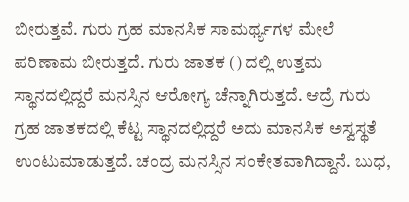ಬೀರುತ್ತವೆ. ಗುರು ಗ್ರಹ ಮಾನಸಿಕ ಸಾಮರ್ಥ್ಯಗಳ ಮೇಲೆ ಪರಿಣಾಮ ಬೀರುತ್ತದೆ. ಗುರು ಜಾತಕ () ದಲ್ಲಿ ಉತ್ತಮ ಸ್ಥಾನದಲ್ಲಿದ್ದರೆ ಮನಸ್ಸಿನ ಆರೋಗ್ಯ ಚೆನ್ನಾಗಿರುತ್ತದೆ. ಆದ್ರೆ ಗುರು ಗ್ರಹ ಜಾತಕದಲ್ಲಿ ಕೆಟ್ಟ ಸ್ಥಾನದಲ್ಲಿದ್ದರೆ ಅದು ಮಾನಸಿಕ ಅಸ್ವಸ್ಥತೆ ಉಂಟುಮಾಡುತ್ತದೆ. ಚಂದ್ರ ಮನಸ್ಸಿನ ಸಂಕೇತವಾಗಿದ್ದಾನೆ. ಬುಧ,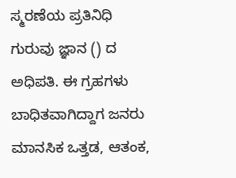ಸ್ಮರಣೆಯ ಪ್ರತಿನಿಧಿ ಗುರುವು ಜ್ಞಾನ () ದ ಅಧಿಪತಿ. ಈ ಗ್ರಹಗಳು ಬಾಧಿತವಾಗಿದ್ದಾಗ ಜನರು ಮಾನಸಿಕ ಒತ್ತಡ, ಆತಂಕ,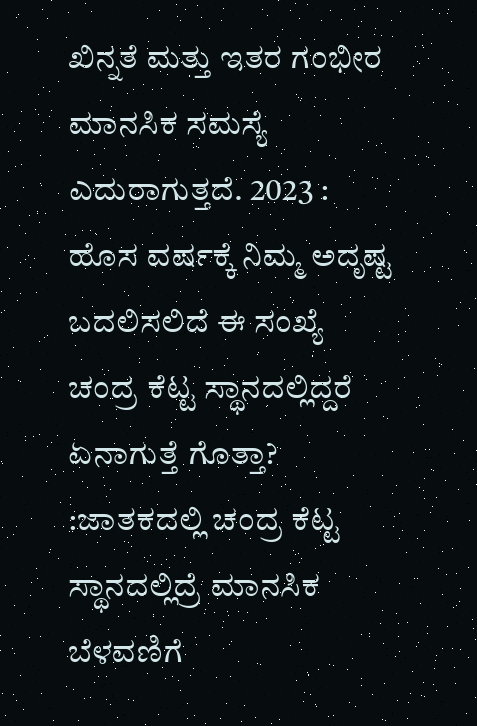ಖಿನ್ನತೆ ಮತ್ತು ಇತರ ಗಂಭೀರ ಮಾನಸಿಕ ಸಮಸ್ಯೆ ಎದುರಾಗುತ್ತದೆ. 2023 : ಹೊಸ ವರ್ಷಕ್ಕೆ ನಿಮ್ಮ ಅದೃಷ್ಟ ಬದಲಿಸಲಿದೆ ಈ ಸಂಖ್ಯೆ ಚಂದ್ರ ಕೆಟ್ಟ ಸ್ಥಾನದಲ್ಲಿದ್ದರೆ ಏನಾಗುತ್ತೆ ಗೊತ್ತಾ? :ಜಾತಕದಲ್ಲಿ ಚಂದ್ರ ಕೆಟ್ಟ ಸ್ಥಾನದಲ್ಲಿದ್ರೆ ಮಾನಸಿಕ ಬೆಳವಣಿಗೆ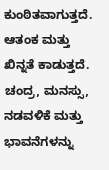ಕುಂಠಿತವಾಗುತ್ತದೆ. ಆತಂಕ ಮತ್ತು ಖಿನ್ನತೆ ಕಾಡುತ್ತದೆ. ಚಂದ್ರ, ಮನಸ್ಸು, ನಡವಳಿಕೆ ಮತ್ತು ಭಾವನೆಗಳನ್ನು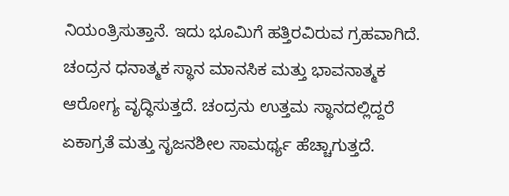ನಿಯಂತ್ರಿಸುತ್ತಾನೆ. ಇದು ಭೂಮಿಗೆ ಹತ್ತಿರವಿರುವ ಗ್ರಹವಾಗಿದೆ. ಚಂದ್ರನ ಧನಾತ್ಮಕ ಸ್ಥಾನ ಮಾನಸಿಕ ಮತ್ತು ಭಾವನಾತ್ಮಕ ಆರೋಗ್ಯ ವೃದ್ಧಿಸುತ್ತದೆ. ಚಂದ್ರನು ಉತ್ತಮ ಸ್ಥಾನದಲ್ಲಿದ್ದರೆ ಏಕಾಗ್ರತೆ ಮತ್ತು ಸೃಜನಶೀಲ ಸಾಮರ್ಥ್ಯ ಹೆಚ್ಚಾಗುತ್ತದೆ.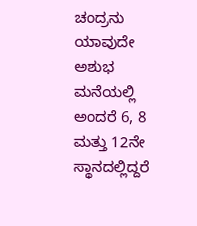ಚಂದ್ರನು ಯಾವುದೇ ಅಶುಭ ಮನೆಯಲ್ಲಿ ಅಂದರೆ 6, 8 ಮತ್ತು 12ನೇ ಸ್ಥಾನದಲ್ಲಿದ್ದರೆ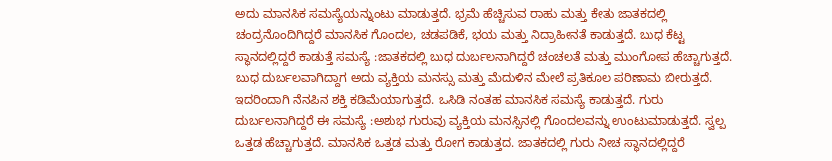ಅದು ಮಾನಸಿಕ ಸಮಸ್ಯೆಯನ್ನುಂಟು ಮಾಡುತ್ತದೆ. ಭ್ರಮೆ ಹೆಚ್ಚಿಸುವ ರಾಹು ಮತ್ತು ಕೇತು ಜಾತಕದಲ್ಲಿ ಚಂದ್ರನೊಂದಿಗಿದ್ದರೆ ಮಾನಸಿಕ ಗೊಂದಲ, ಚಡಪಡಿಕೆ, ಭಯ ಮತ್ತು ನಿದ್ರಾಹೀನತೆ ಕಾಡುತ್ತದೆ. ಬುಧ ಕೆಟ್ಟ ಸ್ಥಾನದಲ್ಲಿದ್ದರೆ ಕಾಡುತ್ತೆ ಸಮಸ್ಯೆ :ಜಾತಕದಲ್ಲಿ ಬುಧ ದುರ್ಬಲನಾಗಿದ್ದರೆ ಚಂಚಲತೆ ಮತ್ತು ಮುಂಗೋಪ ಹೆಚ್ಚಾಗುತ್ತದೆ. ಬುಧ ದುರ್ಬಲವಾಗಿದ್ದಾಗ ಅದು ವ್ಯಕ್ತಿಯ ಮನಸ್ಸು ಮತ್ತು ಮೆದುಳಿನ ಮೇಲೆ ಪ್ರತಿಕೂಲ ಪರಿಣಾಮ ಬೀರುತ್ತದೆ. ಇದರಿಂದಾಗಿ ನೆನಪಿನ ಶಕ್ತಿ ಕಡಿಮೆಯಾಗುತ್ತದೆ. ಒಸಿಡಿ ನಂತಹ ಮಾನಸಿಕ ಸಮಸ್ಯೆ ಕಾಡುತ್ತದೆ. ಗುರು ದುರ್ಬಲನಾಗಿದ್ದರೆ ಈ ಸಮಸ್ಯೆ :ಅಶುಭ ಗುರುವು ವ್ಯಕ್ತಿಯ ಮನಸ್ಸಿನಲ್ಲಿ ಗೊಂದಲವನ್ನು ಉಂಟುಮಾಡುತ್ತದೆ. ಸ್ವಲ್ಪ ಒತ್ತಡ ಹೆಚ್ಚಾಗುತ್ತದೆ. ಮಾನಸಿಕ ಒತ್ತಡ ಮತ್ತು ರೋಗ ಕಾಡುತ್ತದ. ಜಾತಕದಲ್ಲಿ ಗುರು ನೀಚ ಸ್ಥಾನದಲ್ಲಿದ್ದರೆ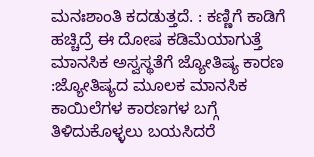ಮನಃಶಾಂತಿ ಕದಡುತ್ತದೆ. : ಕಣ್ಣಿಗೆ ಕಾಡಿಗೆ ಹಚ್ಚಿದ್ರೆ ಈ ದೋಷ ಕಡಿಮೆಯಾಗುತ್ತೆ ಮಾನಸಿಕ ಅಸ್ವಸ್ಥತೆಗೆ ಜ್ಯೋತಿಷ್ಯ ಕಾರಣ :ಜ್ಯೋತಿಷ್ಯದ ಮೂಲಕ ಮಾನಸಿಕ ಕಾಯಿಲೆಗಳ ಕಾರಣಗಳ ಬಗ್ಗೆ ತಿಳಿದುಕೊಳ್ಳಲು ಬಯಸಿದರೆ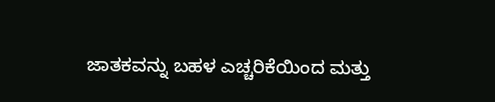ಜಾತಕವನ್ನು ಬಹಳ ಎಚ್ಚರಿಕೆಯಿಂದ ಮತ್ತು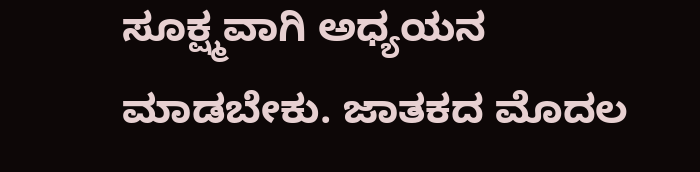ಸೂಕ್ಷ್ಮವಾಗಿ ಅಧ್ಯಯನ ಮಾಡಬೇಕು. ಜಾತಕದ ಮೊದಲ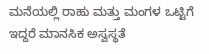ಮನೆಯಲ್ಲಿ ರಾಹು ಮತ್ತು ಮಂಗಳ ಒಟ್ಟಿಗೆ ಇದ್ದರೆ ಮಾನಸಿಕ ಅಸ್ವಸ್ಥತೆ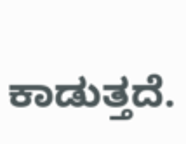ಕಾಡುತ್ತದೆ.